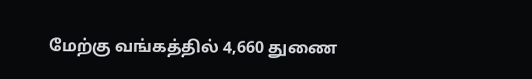மேற்கு வங்கத்தில் 4,660 துணை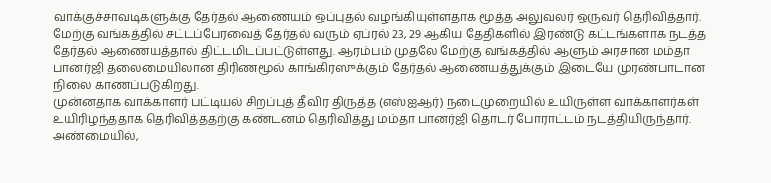வாக்குச்சாவடிகளுக்கு தேர்தல் ஆணையம் ஒப்புதல் வழங்கியுள்ளதாக மூத்த அலுவலர் ஒருவர் தெரிவித்தார்.
மேற்கு வங்கத்தில் சட்டப்பேரவைத் தேர்தல் வரும் ஏப்ரல் 23, 29 ஆகிய தேதிகளில் இரண்டு கட்டங்களாக நடத்த தேர்தல் ஆணையத்தால் திட்டமிடப்பட்டுள்ளது. ஆரம்பம் முதலே மேற்கு வங்கத்தில் ஆளும் அரசான மம்தா பானர்ஜி தலைமையிலான திரிணமூல் காங்கிரஸுக்கும் தேர்தல் ஆணையத்துக்கும் இடையே முரண்பாடான நிலை காணப்படுகிறது.
முன்னதாக வாக்காளர் பட்டியல் சிறப்புத் தீவிர திருத்த (எஸ்ஐஆர்) நடைமுறையில் உயிருள்ள வாக்காளர்கள் உயிரிழந்ததாக தெரிவித்ததற்கு கண்டனம் தெரிவித்து மம்தா பானர்ஜி தொடர் போராட்டம் நடத்தியிருந்தார். அண்மையில்,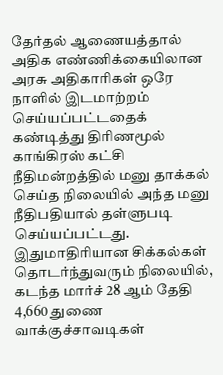தேர்தல் ஆணையத்தால் அதிக எண்ணிக்கையிலான அரசு அதிகாரிகள் ஒரே நாளில் இடமாற்றம் செய்யப்பட்டதைக் கண்டித்து திரிணமூல் காங்கிரஸ் கட்சி நீதிமன்றத்தில் மனு தாக்கல் செய்த நிலையில் அந்த மனு நீதிபதியால் தள்ளுபடி செய்யப்பட்டது.
இதுமாதிரியான சிக்கல்கள் தொடர்ந்துவரும் நிலையில், கடந்த மார்ச் 28 ஆம் தேதி 4,660 துணை வாக்குச்சாவடிகள்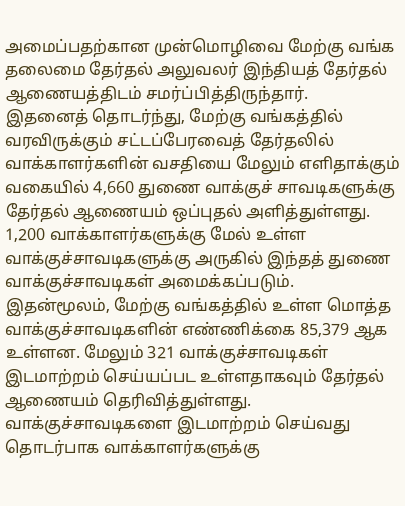அமைப்பதற்கான முன்மொழிவை மேற்கு வங்க தலைமை தேர்தல் அலுவலர் இந்தியத் தேர்தல் ஆணையத்திடம் சமர்ப்பித்திருந்தார்.
இதனைத் தொடர்ந்து, மேற்கு வங்கத்தில் வரவிருக்கும் சட்டப்பேரவைத் தேர்தலில் வாக்காளர்களின் வசதியை மேலும் எளிதாக்கும் வகையில் 4,660 துணை வாக்குச் சாவடிகளுக்கு தேர்தல் ஆணையம் ஒப்புதல் அளித்துள்ளது. 1,200 வாக்காளர்களுக்கு மேல் உள்ள வாக்குச்சாவடிகளுக்கு அருகில் இந்தத் துணை வாக்குச்சாவடிகள் அமைக்கப்படும்.
இதன்மூலம், மேற்கு வங்கத்தில் உள்ள மொத்த வாக்குச்சாவடிகளின் எண்ணிக்கை 85,379 ஆக உள்ளன. மேலும் 321 வாக்குச்சாவடிகள் இடமாற்றம் செய்யப்பட உள்ளதாகவும் தேர்தல் ஆணையம் தெரிவித்துள்ளது.
வாக்குச்சாவடிகளை இடமாற்றம் செய்வது தொடர்பாக வாக்காளர்களுக்கு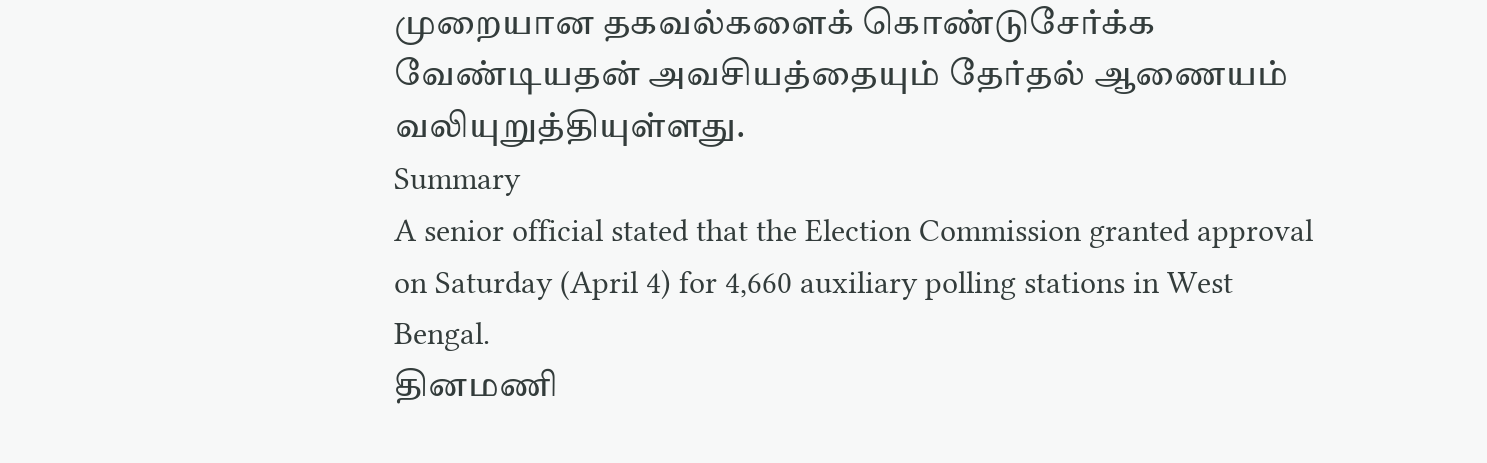முறையான தகவல்களைக் கொண்டுசேர்க்க வேண்டியதன் அவசியத்தையும் தேர்தல் ஆணையம் வலியுறுத்தியுள்ளது.
Summary
A senior official stated that the Election Commission granted approval on Saturday (April 4) for 4,660 auxiliary polling stations in West Bengal.
தினமணி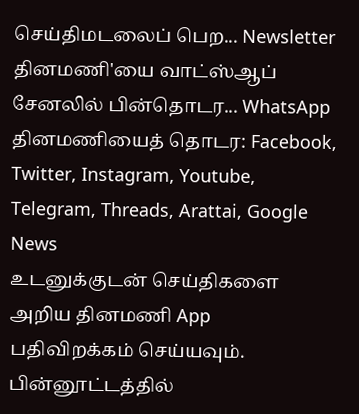செய்திமடலைப் பெற... Newsletter
தினமணி'யை வாட்ஸ்ஆப் சேனலில் பின்தொடர... WhatsApp
தினமணியைத் தொடர: Facebook, Twitter, Instagram, Youtube, Telegram, Threads, Arattai, Google News
உடனுக்குடன் செய்திகளை அறிய தினமணி App பதிவிறக்கம் செய்யவும்.
பின்னூட்டத்தில்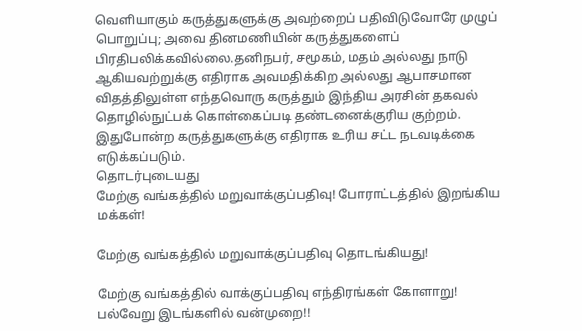வெளியாகும் கருத்துகளுக்கு அவற்றைப் பதிவிடுவோரே முழுப் பொறுப்பு; அவை தினமணியின் கருத்துகளைப் பிரதிபலிக்கவில்லை.தனிநபர், சமூகம், மதம் அல்லது நாடு ஆகியவற்றுக்கு எதிராக அவமதிக்கிற அல்லது ஆபாசமான விதத்திலுள்ள எந்தவொரு கருத்தும் இந்திய அரசின் தகவல் தொழில்நுட்பக் கொள்கைப்படி தண்டனைக்குரிய குற்றம். இதுபோன்ற கருத்துகளுக்கு எதிராக உரிய சட்ட நடவடிக்கை எடுக்கப்படும்.
தொடர்புடையது
மேற்கு வங்கத்தில் மறுவாக்குப்பதிவு! போராட்டத்தில் இறங்கிய மக்கள்!

மேற்கு வங்கத்தில் மறுவாக்குப்பதிவு தொடங்கியது!

மேற்கு வங்கத்தில் வாக்குப்பதிவு எந்திரங்கள் கோளாறு! பல்வேறு இடங்களில் வன்முறை!!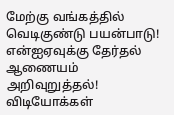மேற்கு வங்கத்தில் வெடிகுண்டு பயன்பாடு! என்ஐஏவுக்கு தேர்தல் ஆணையம் அறிவுறுத்தல்!
விடியோக்கள்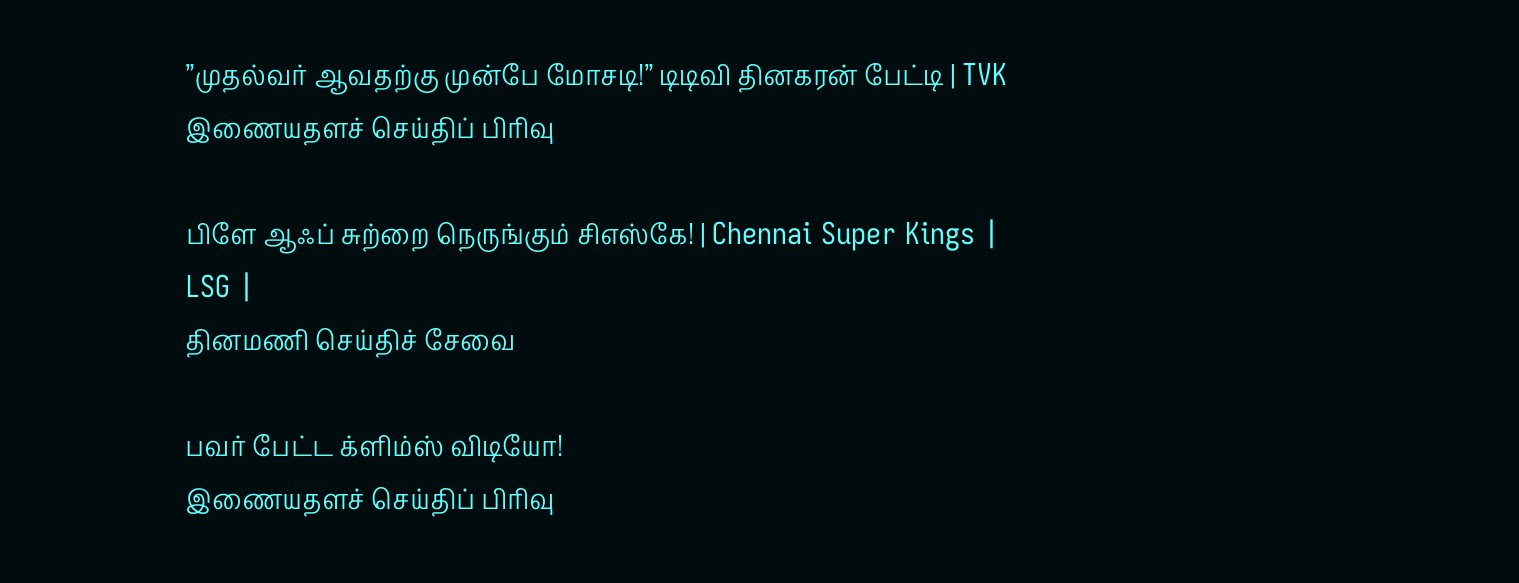”முதல்வர் ஆவதற்கு முன்பே மோசடி!” டிடிவி தினகரன் பேட்டி | TVK
இணையதளச் செய்திப் பிரிவு

பிளே ஆஃப் சுற்றை நெருங்கும் சிஎஸ்கே! | Chennai Super Kings | LSG |
தினமணி செய்திச் சேவை

பவர் பேட்ட க்ளிம்ஸ் விடியோ!
இணையதளச் செய்திப் பிரிவு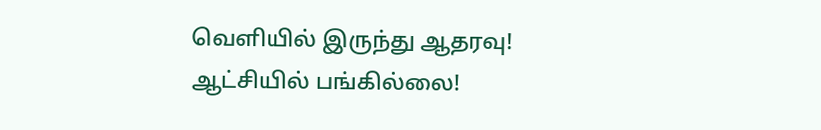வெளியில் இருந்து ஆதரவு! ஆட்சியில் பங்கில்லை!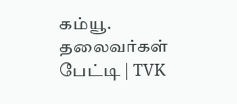கம்யூ. தலைவர்கள் பேட்டி | TVK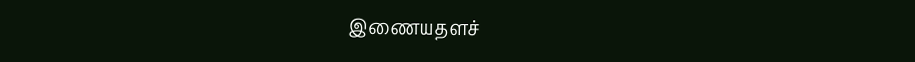இணையதளச்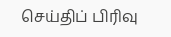செய்திப் பிரிவு